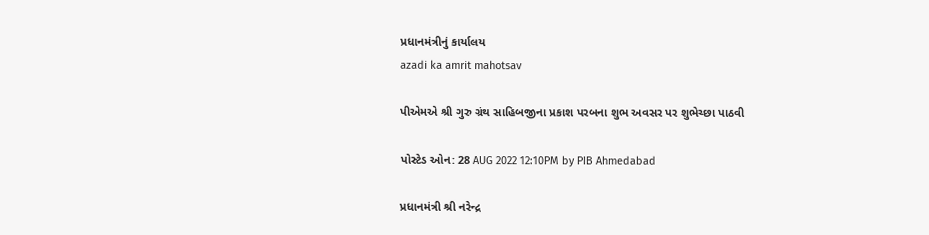પ્રધાનમંત્રીનું કાર્યાલય
azadi ka amrit mahotsav

પીએમએ શ્રી ગુરુ ગ્રંથ સાહિબજીના પ્રકાશ પરબના શુભ અવસર પર શુભેચ્છા પાઠવી

પોસ્ટેડ ઓન: 28 AUG 2022 12:10PM by PIB Ahmedabad

પ્રધાનમંત્રી શ્રી નરેન્દ્ર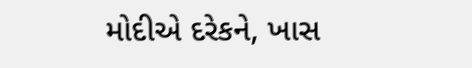મોદીએ દરેકને, ખાસ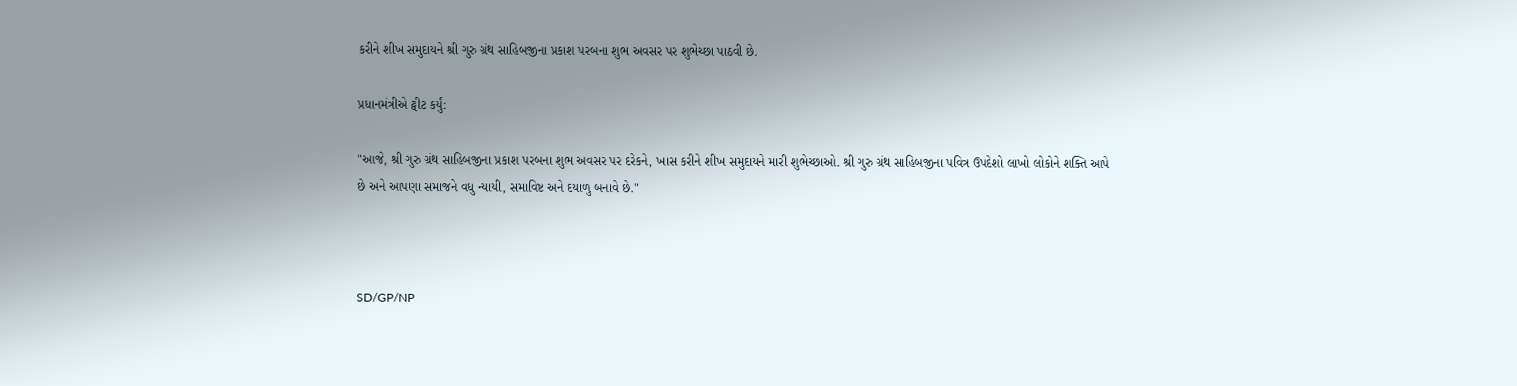કરીને શીખ સમુદાયને શ્રી ગુરુ ગ્રંથ સાહિબજીના પ્રકાશ પરબના શુભ અવસર પર શુભેચ્છા પાઠવી છે.

પ્રધાનમંત્રીએ ટ્વીટ કર્યું:

"આજે, શ્રી ગુરુ ગ્રંથ સાહિબજીના પ્રકાશ પરબના શુભ અવસર પર દરેકને, ખાસ કરીને શીખ સમુદાયને મારી શુભેચ્છાઓ. શ્રી ગુરુ ગ્રંથ સાહિબજીના પવિત્ર ઉપદેશો લાખો લોકોને શક્તિ આપે છે અને આપણા સમાજને વધુ ન્યાયી, સમાવિષ્ટ અને દયાળુ બનાવે છે."



SD/GP/NP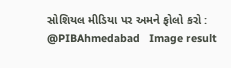સોશિયલ મીડિયા પર અમને ફોલો કરો :  @PIBAhmedabad   Image result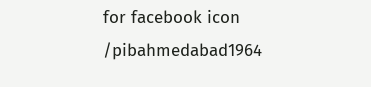for facebook icon /pibahmedabad1964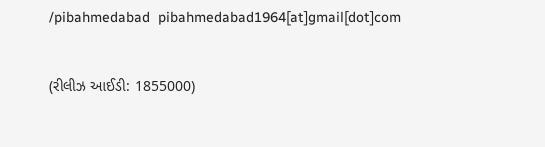/pibahmedabad  pibahmedabad1964[at]gmail[dot]com


(રીલીઝ આઈડી: 1855000)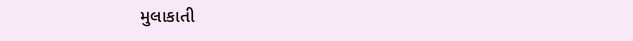મુલાકાતી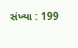સંખ્યા : 199